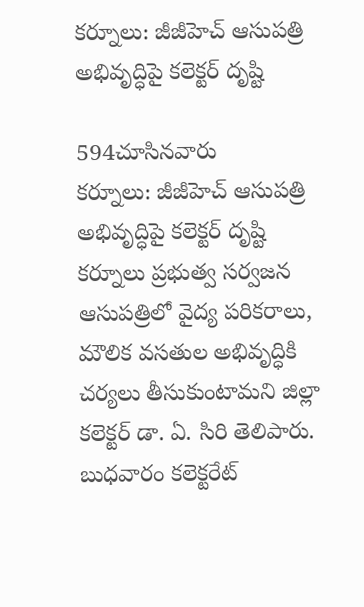కర్నూలు: జీజీహెచ్‌ ఆసుపత్రి అభివృద్ధిపై కలెక్టర్ దృష్టి

594చూసినవారు
కర్నూలు: జీజీహెచ్‌ ఆసుపత్రి అభివృద్ధిపై కలెక్టర్ దృష్టి
కర్నూలు ప్రభుత్వ సర్వజన ఆసుపత్రిలో వైద్య పరికరాలు, మౌలిక వసతుల అభివృద్ధికి చర్యలు తీసుకుంటామని జిల్లా కలెక్టర్ డా. ఏ. సిరి తెలిపారు. బుధవారం కలెక్టరేట్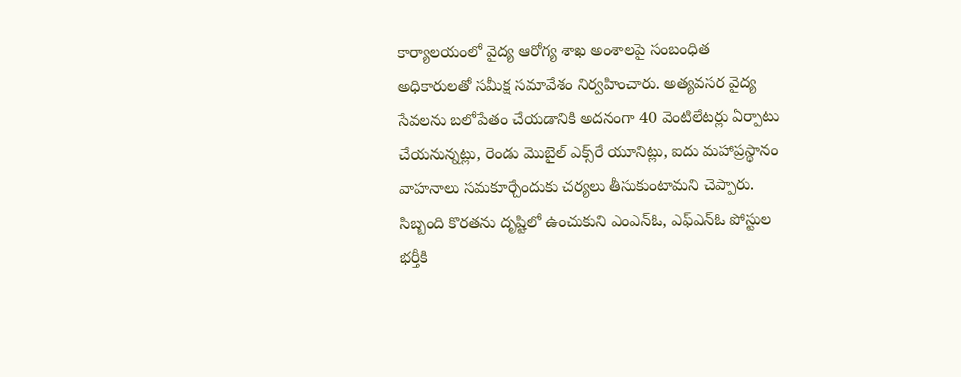కార్యాలయంలో వైద్య ఆరోగ్య శాఖ అంశాలపై సంబంధిత అధికారులతో సమీక్ష సమావేశం నిర్వహించారు. అత్యవసర వైద్య సేవలను బలోపేతం చేయడానికి అదనంగా 40 వెంటిలేటర్లు ఏర్పాటు చేయనున్నట్లు, రెండు మొబైల్ ఎక్స్‌రే యూనిట్లు, ఐదు మహాప్రస్థానం వాహనాలు సమకూర్చేందుకు చర్యలు తీసుకుంటామని చెప్పారు. సిబ్బంది కొరతను దృష్టిలో ఉంచుకుని ఎంఎన్ఓ, ఎఫ్ఎన్ఓ పోస్టుల భర్తీకి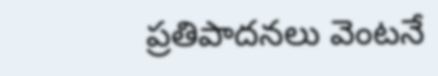ప్రతిపాదనలు వెంటనే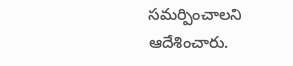సమర్పించాలని ఆదేశించారు.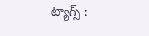ట్యాగ్స్ :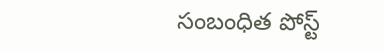సంబంధిత పోస్ట్